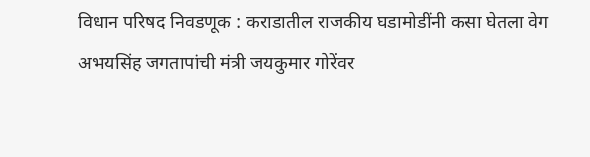विधान परिषद निवडणूक : कराडातील राजकीय घडामोडींनी कसा घेतला वेग
अभयसिंह जगतापांची मंत्री जयकुमार गोरेंवर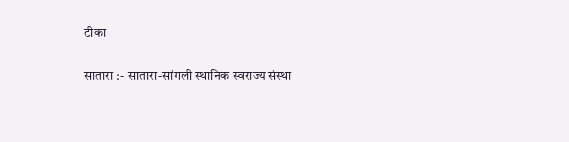टीका

सातारा :- सातारा-सांगली स्थानिक स्वराज्य संस्था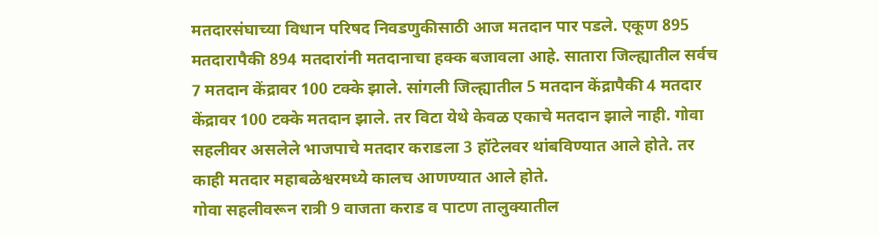मतदारसंघाच्या विधान परिषद निवडणुकीसाठी आज मतदान पार पडले. एकूण 895 मतदारापैकी 894 मतदारांनी मतदानाचा हक्क बजावला आहे. सातारा जिल्ह्यातील सर्वच 7 मतदान केंद्रावर 100 टक्के झाले. सांगली जिल्ह्यातील 5 मतदान केंद्रापैकी 4 मतदार केंद्रावर 100 टक्के मतदान झाले. तर विटा येथे केवळ एकाचे मतदान झाले नाही. गोवा सहलीवर असलेले भाजपाचे मतदार कराडला 3 हॉटेलवर थांबविण्यात आले होते. तर काही मतदार महाबळेश्वरमध्ये कालच आणण्यात आले होते.
गोवा सहलीवरून रात्री 9 वाजता कराड व पाटण तालुक्यातील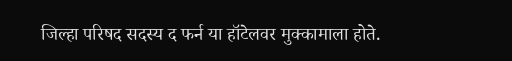जिल्हा परिषद सदस्य द फर्न या हॉटेलवर मुक्कामाला होते.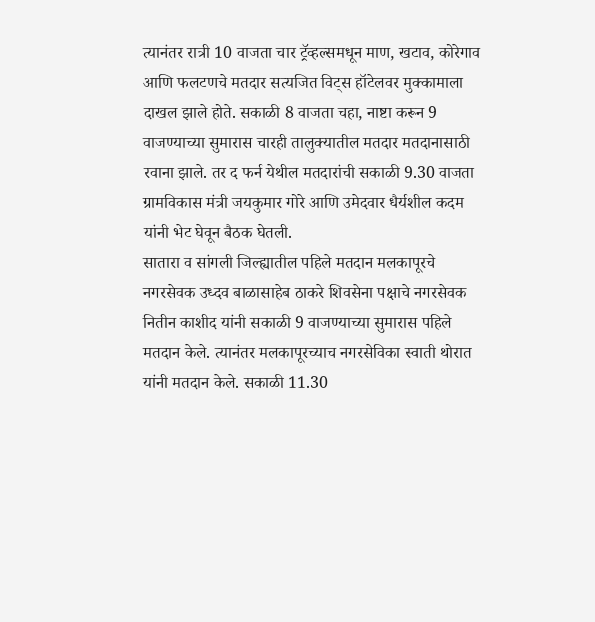त्यानंतर रात्री 10 वाजता चार ट्रॅव्हल्समधून माण, खटाव, कोरेगाव आणि फलटणचे मतदार सत्यजित विट्स हॉटेलवर मुक्कामाला दाखल झाले होते. सकाळी 8 वाजता चहा, नाष्टा करून 9 वाजण्याच्या सुमारास चारही तालुक्यातील मतदार मतदानासाठी रवाना झाले. तर द फर्न येथील मतदारांची सकाळी 9.30 वाजता ग्रामविकास मंत्री जयकुमार गोरे आणि उमेदवार धैर्यशील कदम यांनी भेट घेवून बैठक घेतली.
सातारा व सांगली जिल्ह्यातील पहिले मतदान मलकापूरचे नगरसेवक उध्दव बाळासाहेब ठाकरे शिवसेना पक्षाचे नगरसेवक नितीन काशीद यांनी सकाळी 9 वाजण्याच्या सुमारास पहिले मतदान केले. त्यानंतर मलकापूरच्याच नगरसेविका स्वाती थोरात यांनी मतदान केले. सकाळी 11.30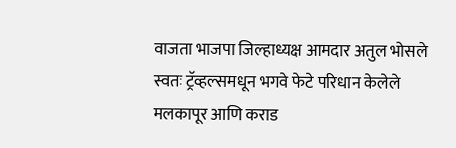वाजता भाजपा जिल्हाध्यक्ष आमदार अतुल भोसले स्वतः ट्रॅव्हल्समधून भगवे फेटे परिधान केलेले मलकापूर आणि कराड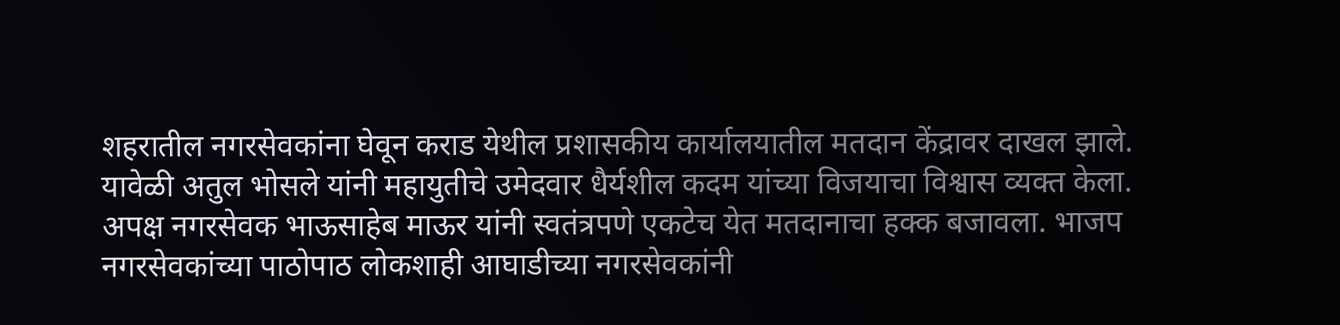शहरातील नगरसेवकांना घेवून कराड येथील प्रशासकीय कार्यालयातील मतदान केंद्रावर दाखल झाले. यावेळी अतुल भोसले यांनी महायुतीचे उमेदवार धैर्यशील कदम यांच्या विजयाचा विश्वास व्यक्त केला.
अपक्ष नगरसेवक भाऊसाहेब माऊर यांनी स्वतंत्रपणे एकटेच येत मतदानाचा हक्क बजावला. भाजप नगरसेवकांच्या पाठोपाठ लोकशाही आघाडीच्या नगरसेवकांनी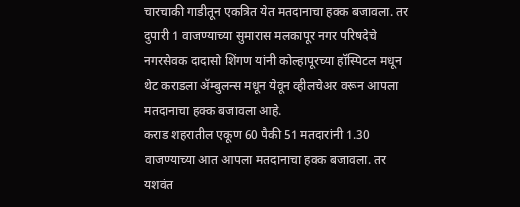चारचाकी गाडीतून एकत्रित येत मतदानाचा हक्क बजावला. तर दुपारी 1 वाजण्याच्या सुमारास मलकापूर नगर परिषदेचे नगरसेवक दादासो शिंगण यांनी कोल्हापूरच्या हॉस्पिटल मधून थेट कराडला ॲम्बुलन्स मधून येवून व्हीलचेअर वरून आपला मतदानाचा हक्क बजावला आहे.
कराड शहरातील एकूण 60 पैकी 51 मतदारांनी 1.30 वाजण्याच्या आत आपला मतदानाचा हक्क बजावला. तर यशवंत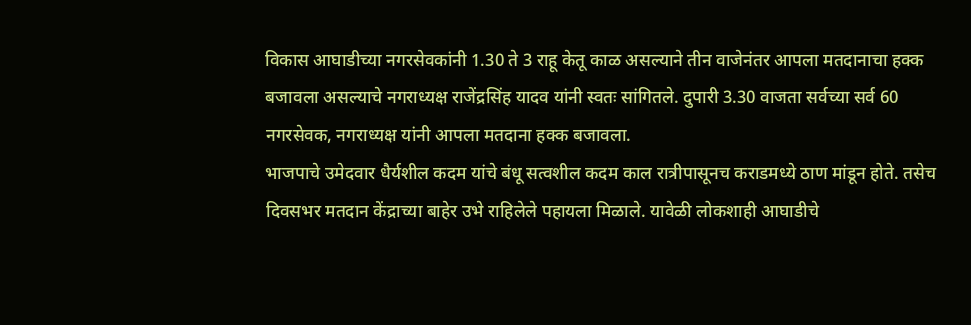विकास आघाडीच्या नगरसेवकांनी 1.30 ते 3 राहू केतू काळ असल्याने तीन वाजेनंतर आपला मतदानाचा हक्क बजावला असल्याचे नगराध्यक्ष राजेंद्रसिंह यादव यांनी स्वतः सांगितले. दुपारी 3.30 वाजता सर्वच्या सर्व 60 नगरसेवक, नगराध्यक्ष यांनी आपला मतदाना हक्क बजावला.
भाजपाचे उमेदवार धैर्यशील कदम यांचे बंधू सत्वशील कदम काल रात्रीपासूनच कराडमध्ये ठाण मांडून होते. तसेच दिवसभर मतदान केंद्राच्या बाहेर उभे राहिलेले पहायला मिळाले. यावेळी लोकशाही आघाडीचे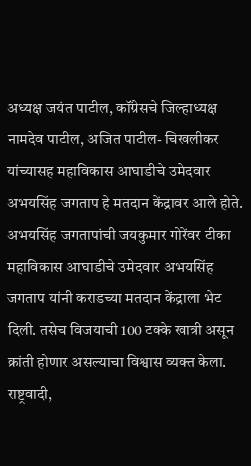अध्यक्ष जयंत पाटील, कॉंग्रेसचे जिल्हाध्यक्ष नामदेव पाटील, अजित पाटील- चिखलीकर यांच्यासह महाविकास आघाडीचे उमेदवार अभयसिंह जगताप हे मतदान केंद्रावर आले होते.
अभयसिंह जगतापांची जयकुमार गोरेंवर टीका
महाविकास आघाडीचे उमेदवार अभयसिंह जगताप यांनी कराडच्या मतदान केंद्राला भेट दिली. तसेच विजयाची 100 टक्के खात्री असून क्रांती होणार असल्याचा विश्वास व्यक्त केला. राष्ट्रवादी,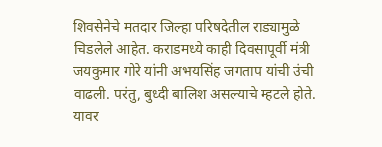शिवसेनेचे मतदार जिल्हा परिषदेतील राड्यामुळे चिडलेले आहेत. कराडमध्ये काही दिवसापूर्वी मंत्री जयकुमार गोरे यांनी अभयसिंह जगताप यांची उंची वाढली. परंतु, बुध्दी बालिश असल्याचे म्हटले होते. यावर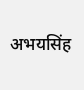अभयसिंह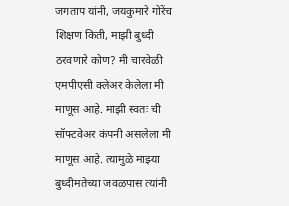जगताप यांनी, जयकुमारे गोरेंच शिक्षण किती, माझी बुध्दी ठरवणारे कोण? मी चारवेळी एमपीएसी क्लेअर केलेला मी माणूस आहे. माझी स्वतः ची सॉफ्टवेअर कंपनी असलेला मी माणूस आहे. त्यामुळे माझ्या बुध्दीमतेच्या जवळपास त्यांनी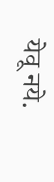येवू नये.